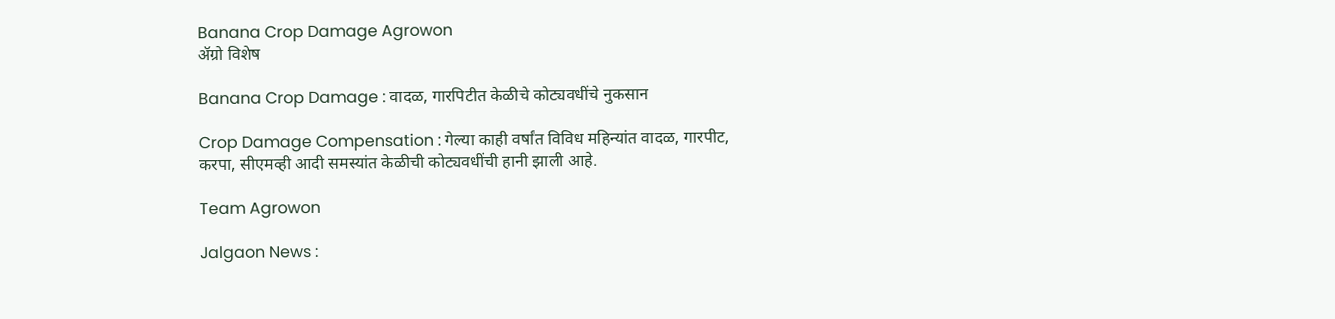Banana Crop Damage Agrowon
ॲग्रो विशेष

Banana Crop Damage : वादळ, गारपिटीत केळीचे कोट्यवधींचे नुकसान

Crop Damage Compensation : गेल्या काही वर्षांत विविध महिन्यांत वादळ, गारपीट, करपा, सीएमव्ही आदी समस्यांत केळीची कोट्यवधींची हानी झाली आहे.

Team Agrowon

Jalgaon News :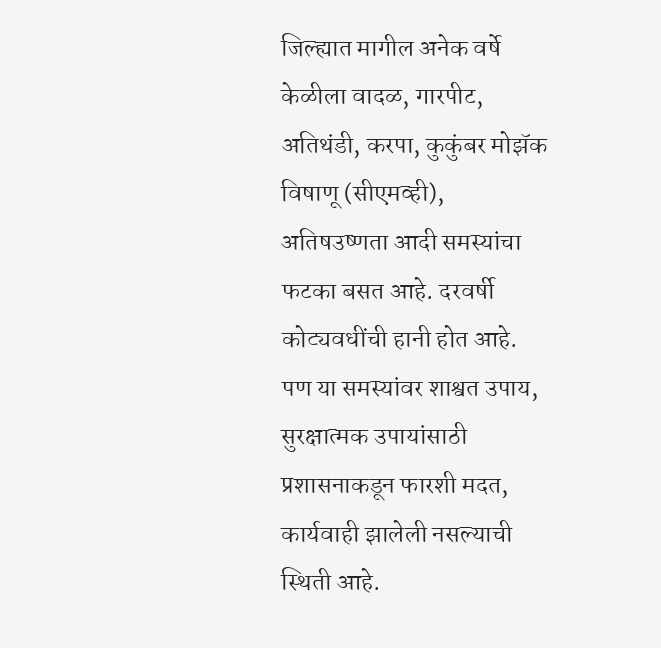जिल्ह्यात मागील अनेक वर्षे केळीला वादळ, गारपीट, अतिथंडी, करपा, कुकुंबर मोझॅक विषाणू (सीएमव्ही), अतिषउष्णता आदी समस्यांचा फटका बसत आहे. दरवर्षी कोट्यवधींची हानी होत आहे. पण या समस्यांवर शाश्वत उपाय, सुरक्षात्मक उपायांसाठी प्रशासनाकडून फारशी मदत, कार्यवाही झालेली नसल्याची स्थिती आहे.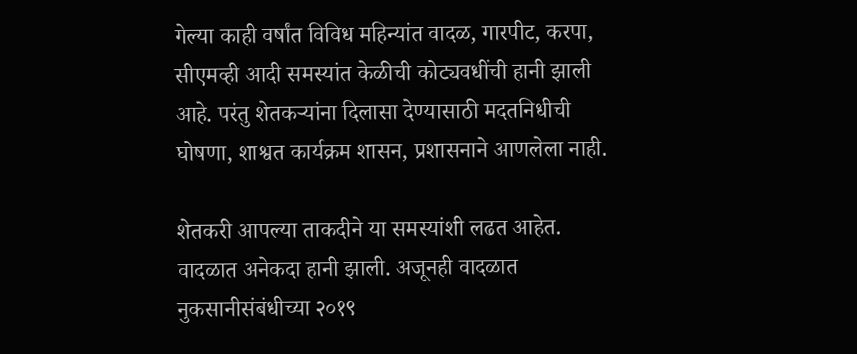गेल्या काही वर्षांत विविध महिन्यांत वादळ, गारपीट, करपा, सीएमव्ही आदी समस्यांत केळीची कोट्यवधींची हानी झाली आहे. परंतु शेतकऱ्यांना दिलासा देण्यासाठी मदतनिधीची घोषणा, शाश्वत कार्यक्रम शासन, प्रशासनाने आणलेला नाही.

शेतकरी आपल्या ताकदीने या समस्यांशी लढत आहेत. वादळात अनेकदा हानी झाली. अजूनही वादळात नुकसानीसंबंधीच्या २०१९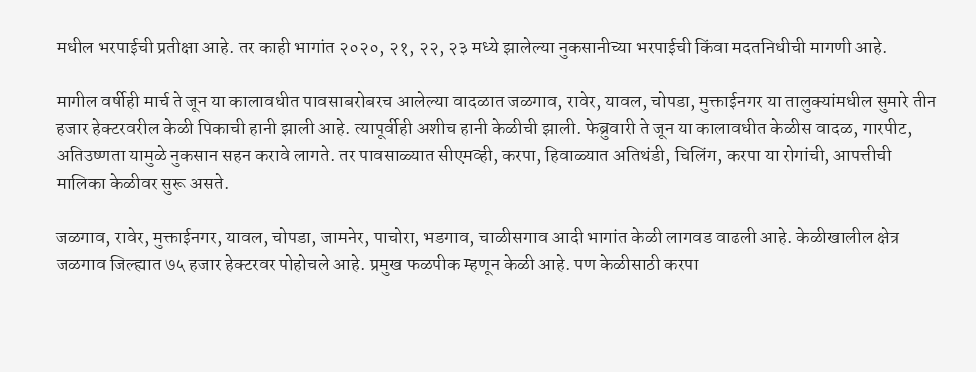मधील भरपाईची प्रतीक्षा आहे. तर काही भागांत २०२०, २१, २२, २३ मध्ये झालेल्या नुकसानीच्या भरपाईची किंवा मदतनिधीची मागणी आहे.

मागील वर्षीही मार्च ते जून या कालावधीत पावसाबरोबरच आलेल्या वादळात जळगाव, रावेर, यावल, चोपडा, मुक्ताईनगर या तालुक्यांमधील सुमारे तीन हजार हेक्टरवरील केळी पिकाची हानी झाली आहे. त्यापूर्वीही अशीच हानी केळीची झाली. फेब्रुवारी ते जून या कालावधीत केळीस वादळ, गारपीट, अतिउष्णता यामुळे नुकसान सहन करावे लागते. तर पावसाळ्यात सीएमव्ही, करपा, हिवाळ्यात अतिथंडी, चिलिंग, करपा या रोगांची, आपत्तीची मालिका केळीवर सुरू असते.

जळगाव, रावेर, मुक्ताईनगर, यावल, चोपडा, जामनेर, पाचोरा, भडगाव, चाळीसगाव आदी भागांत केळी लागवड वाढली आहे. केळीखालील क्षेत्र जळगाव जिल्ह्यात ७५ हजार हेक्टरवर पोहोचले आहे. प्रमुख फळपीक म्हणून केळी आहे. पण केळीसाठी करपा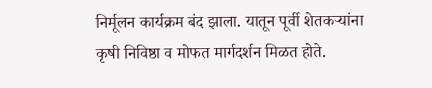निर्मूलन कार्यक्रम बंद झाला. यातून पूर्वी शेतकऱ्यांना कृषी निविष्ठा व मोफत मार्गदर्शन मिळत होते.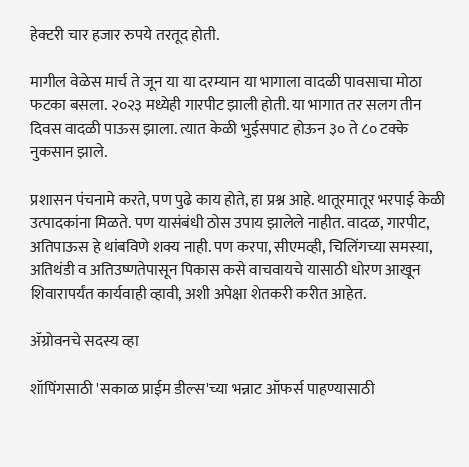हेक्टरी चार हजार रुपये तरतूद होती.

मागील वेळेस मार्च ते जून या या दरम्यान या भागाला वादळी पावसाचा मोठा फटका बसला. २०२३ मध्येही गारपीट झाली होती. या भागात तर सलग तीन दिवस वादळी पाऊस झाला. त्यात केळी भुईसपाट होऊन ३० ते ८० टक्के नुकसान झाले.

प्रशासन पंचनामे करते, पण पुढे काय होते, हा प्रश्न आहे. थातूरमातूर भरपाई केळी उत्पादकांना मिळते. पण यासंबंधी ठोस उपाय झालेले नाहीत. वादळ, गारपीट, अतिपाऊस हे थांबविणे शक्य नाही. पण करपा, सीएमव्ही, चिलिंगच्या समस्या, अतिथंडी व अतिउष्णतेपासून पिकास कसे वाचवायचे यासाठी धोरण आखून शिवारापर्यंत कार्यवाही व्हावी, अशी अपेक्षा शेतकरी करीत आहेत.

ॲग्रोवनचे सदस्य व्हा

शॉपिंगसाठी 'सकाळ प्राईम डील्स'च्या भन्नाट ऑफर्स पाहण्यासाठी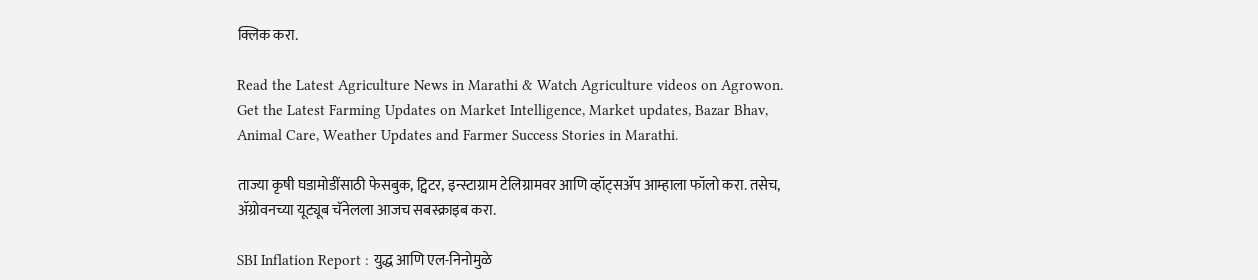क्लिक करा.

Read the Latest Agriculture News in Marathi & Watch Agriculture videos on Agrowon. Get the Latest Farming Updates on Market Intelligence, Market updates, Bazar Bhav, Animal Care, Weather Updates and Farmer Success Stories in Marathi.

ताज्या कृषी घडामोडींसाठी फेसबुक, ट्विटर, इन्स्टाग्राम टेलिग्रामवर आणि व्हॉट्सॲप आम्हाला फॉलो करा. तसेच, ॲग्रोवनच्या यूट्यूब चॅनेलला आजच सबस्क्राइब करा.

SBI Inflation Report : युद्ध आणि एल-निनोमुळे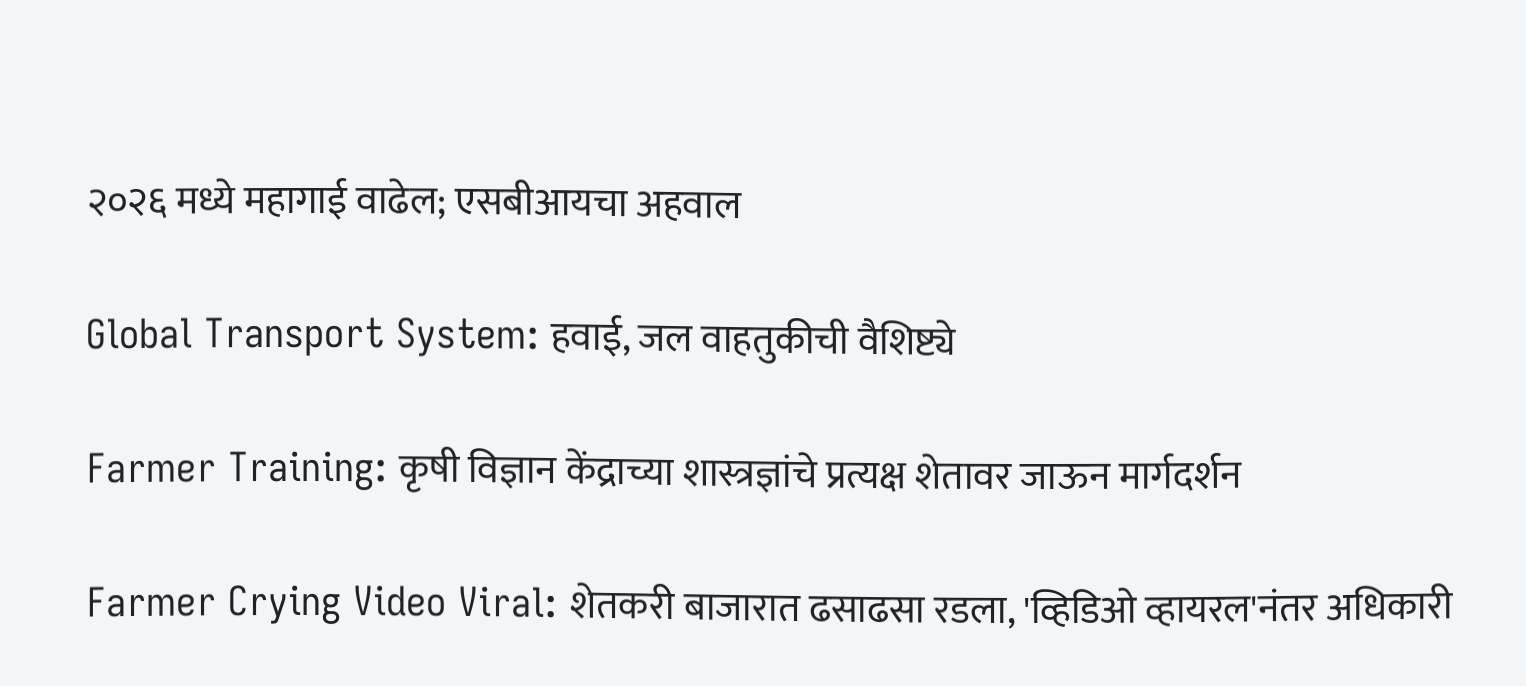२०२६ मध्ये महागाई वाढेल; एसबीआयचा अहवाल

Global Transport System: हवाई, जल वाहतुकीची वैशिष्ट्ये

Farmer Training: कृषी विज्ञान केंद्राच्या शास्त्रज्ञांचे प्रत्यक्ष शेतावर जाऊन मार्गदर्शन

Farmer Crying Video Viral: शेतकरी बाजारात ढसाढसा रडला, 'व्हिडिओ व्हायरल'नंतर अधिकारी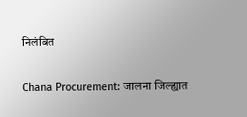निलंबित

Chana Procurement: जालना जिल्ह्यात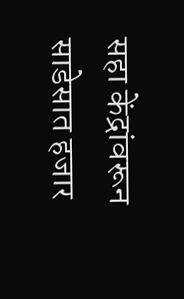सहा केंद्रांवरून साडेसात हजार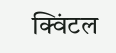क्विंटल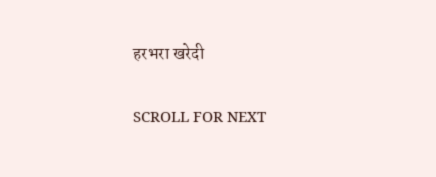हरभरा खरेदी

SCROLL FOR NEXT